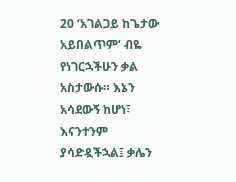20 ‘አገልጋይ ከጌታው አይበልጥም’ ብዬ የነገርኋችሁን ቃል አስታውሱ። እኔን አሳደውኝ ከሆነ፣ እናንተንም ያሳድዷችኋል፤ ቃሌን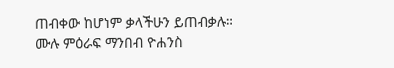ጠብቀው ከሆነም ቃላችሁን ይጠብቃሉ።
ሙሉ ምዕራፍ ማንበብ ዮሐንስ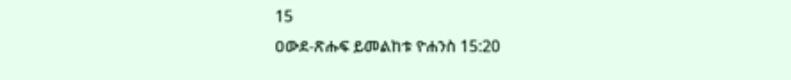15
ዐውደ-ጽሑፍ ይመልከቱ ዮሐንስ 15:20